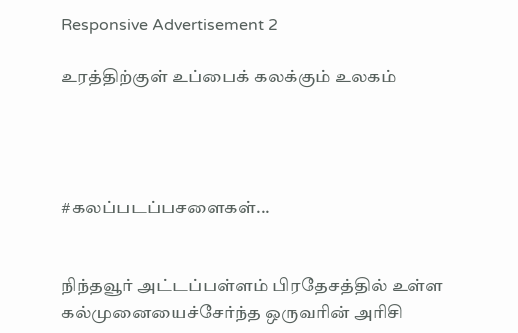Responsive Advertisement 2

உரத்திற்குள் உப்பைக் கலக்கும் உலகம்




#கலப்படப்பசளைகள்...


நிந்தவூர் அட்டப்பள்ளம் பிரதேசத்தில் உள்ள கல்முனையைச்சேர்ந்த ஒருவரின் அரிசி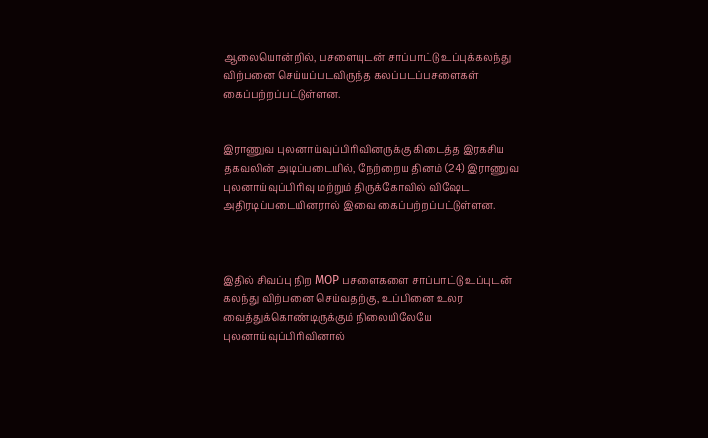ஆலையொன்றில், பசளையுடன் சாப்பாட்டு உப்புக்கலந்து விற்பனை செய்யப்படவிருந்த கலப்படப்பசளைகள் கைப்பற்றப்பட்டுள்ளன.


இராணுவ புலனாய்வுப்பிரிவினருக்கு கிடைத்த இரகசிய தகவலின் அடிப்படையில், நேற்றைய தினம் (24) இராணுவ புலனாய்வுப்பிரிவு மற்றும் திருக்கோவில் விஷேட அதிரடிப்படையினரால் இவை கைப்பற்றப்பட்டுள்ளன.



இதில் சிவப்பு நிற MOP பசளைகளை சாப்பாட்டு உப்புடன் கலந்து விற்பனை செய்வதற்கு, உப்பினை உலர வைத்துக்கொண்டிருக்கும் நிலையிலேயே புலனாய்வுப்பிரிவினால்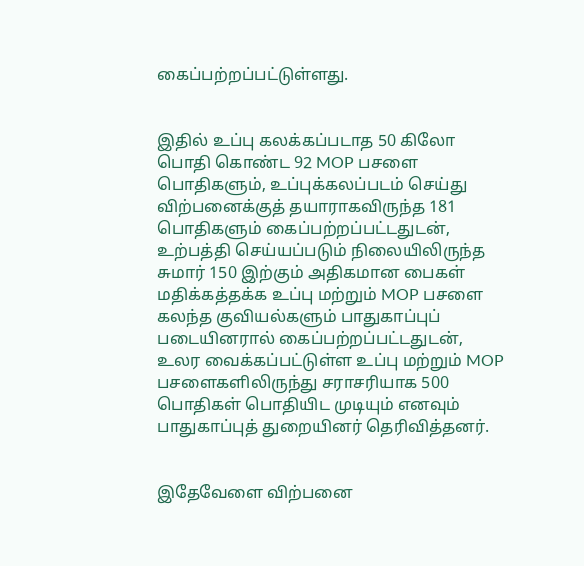கைப்பற்றப்பட்டுள்ளது.


இதில் உப்பு கலக்கப்படாத 50 கிலோ பொதி கொண்ட 92 MOP பசளை பொதிகளும், உப்புக்கலப்படம் செய்து விற்பனைக்குத் தயாராகவிருந்த 181 பொதிகளும் கைப்பற்றப்பட்டதுடன், உற்பத்தி செய்யப்படும் நிலையிலிருந்த சுமார் 150 இற்கும் அதிகமான பைகள் மதிக்கத்தக்க உப்பு மற்றும் MOP பசளை கலந்த குவியல்களும் பாதுகாப்புப் படையினரால் கைப்பற்றப்பட்டதுடன், உலர வைக்கப்பட்டுள்ள உப்பு மற்றும் MOP பசளைகளிலிருந்து சராசரியாக 500 பொதிகள் பொதியிட முடியும் எனவும் பாதுகாப்புத் துறையினர் தெரிவித்தனர்.


இதேவேளை விற்பனை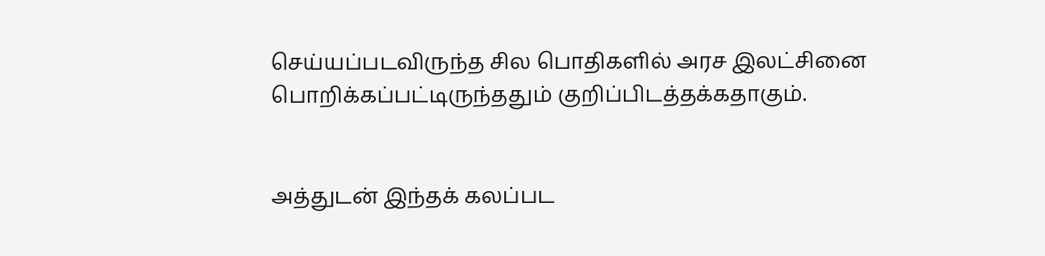செய்யப்படவிருந்த சில பொதிகளில் அரச இலட்சினை பொறிக்கப்பட்டிருந்ததும் குறிப்பிடத்தக்கதாகும்.


அத்துடன் இந்தக் கலப்பட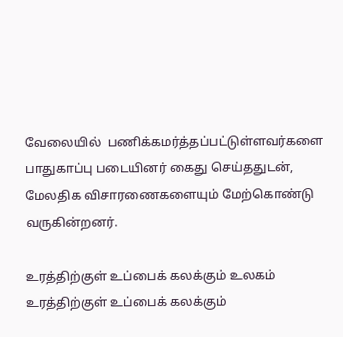வேலையில்  பணிக்கமர்த்தப்பட்டுள்ளவர்களை பாதுகாப்பு படையினர் கைது செய்ததுடன், மேலதிக விசாரணைகளையும் மேற்கொண்டு வருகின்றனர்.

உரத்திற்குள் உப்பைக் கலக்கும் உலகம் உரத்திற்குள் உப்பைக் கலக்கும்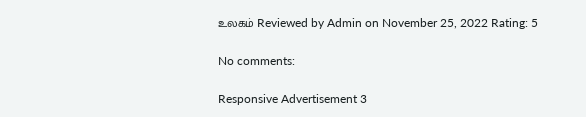உலகம் Reviewed by Admin on November 25, 2022 Rating: 5

No comments:

Responsive Advertisement 3